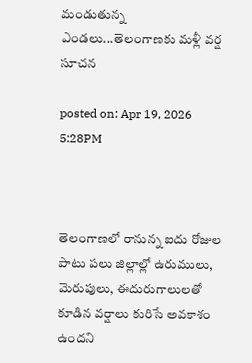మండుతున్న ఎండలు...తెలంగాణకు మళ్లీ వర్ష సూచన

posted on: Apr 19, 2026 5:28PM



తెలంగాణలో రానున్న ఐదు రోజుల పాటు పలు జిల్లాల్లో ఉరుములు, మెరుపులు, ఈదురుగాలులతో కూడిన వర్షాలు కురిసే అవకాశం ఉందని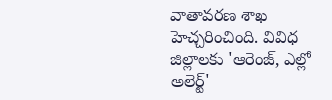వాతావరణ శాఖ హెచ్చరించింది. వివిధ జిల్లాలకు 'ఆరెంజ్, ఎల్లో అలెర్ట్'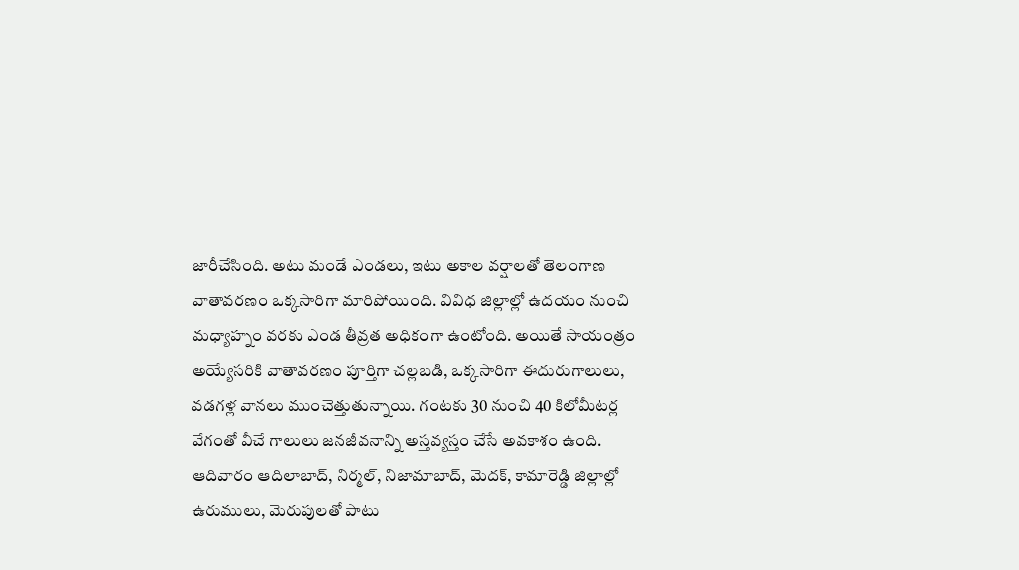జారీచేసింది. అటు మండే ఎండలు, ఇటు అకాల వర్షాలతో తెలంగాణ వాతావరణం ఒక్కసారిగా మారిపోయింది. వివిధ జిల్లాల్లో ఉదయం నుంచి మధ్యాహ్నం వరకు ఎండ తీవ్రత అధికంగా ఉంటోంది. అయితే సాయంత్రం అయ్యేసరికి వాతావరణం పూర్తిగా చల్లబడి, ఒక్కసారిగా ఈదురుగాలులు, వడగళ్ల వానలు ముంచెత్తుతున్నాయి. గంటకు 30 నుంచి 40 కిలోమీటర్ల వేగంతో వీచే గాలులు జనజీవనాన్ని అస్తవ్యస్తం చేసే అవకాశం ఉంది. ఆదివారం ఆదిలాబాద్, నిర్మల్, నిజామాబాద్, మెదక్, కామారెడ్డి జిల్లాల్లో ఉరుములు, మెరుపులతో పాటు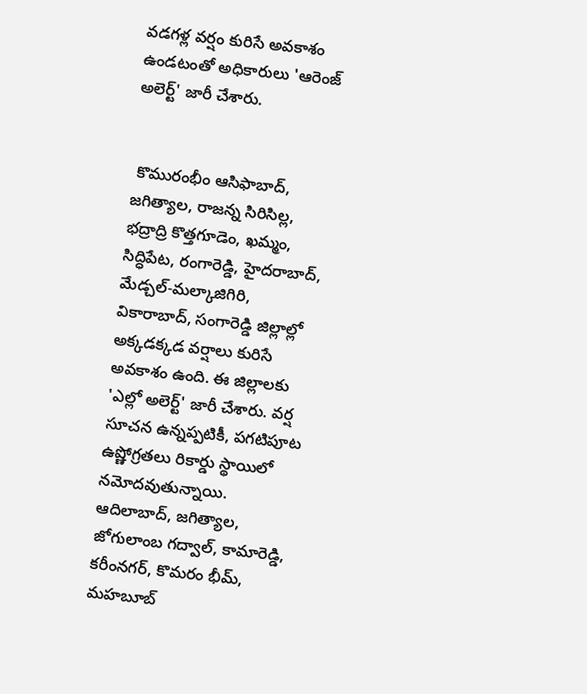వడగళ్ల వర్షం కురిసే అవకాశం ఉండటంతో అధికారులు 'ఆరెంజ్ అలెర్ట్' జారీ చేశారు.


 కొమురంభీం ఆసిఫాబాద్, జగిత్యాల, రాజన్న సిరిసిల్ల, భద్రాద్రి కొత్తగూడెం, ఖమ్మం, సిద్ధిపేట, రంగారెడ్డి, హైదరాబాద్, మేడ్చల్-మల్కాజిగిరి, వికారాబాద్, సంగారెడ్డి జిల్లాల్లో అక్కడక్కడ వర్షాలు కురిసే అవకాశం ఉంది. ఈ జిల్లాలకు 'ఎల్లో అలెర్ట్' జారీ చేశారు. వర్ష సూచన ఉన్నప్పటికీ, పగటిపూట ఉష్ణోగ్రతలు రికార్డు స్థాయిలో నమోదవుతున్నాయి. ఆదిలాబాద్, జగిత్యాల, జోగులాంబ గద్వాల్, కామారెడ్డి, కరీంనగర్, కొమరం భీమ్, మహబూబ్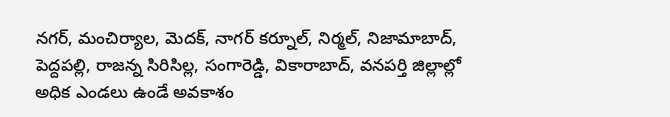నగర్, మంచిర్యాల, మెదక్, నాగర్ కర్నూల్, నిర్మల్, నిజామాబాద్, పెద్దపల్లి, రాజన్న సిరిసిల్ల, సంగారెడ్డి, వికారాబాద్, వనపర్తి జిల్లాల్లో అధిక ఎండలు ఉండే అవకాశం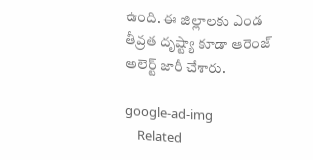ఉంది. ఈ జిల్లాలకు ఎండ తీవ్రత దృష్ట్యా కూడా ఆరెంజ్ అలెర్ట్ జారీ చేశారు.

google-ad-img
    Related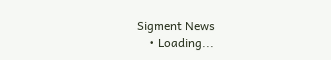Sigment News
    • Loading...